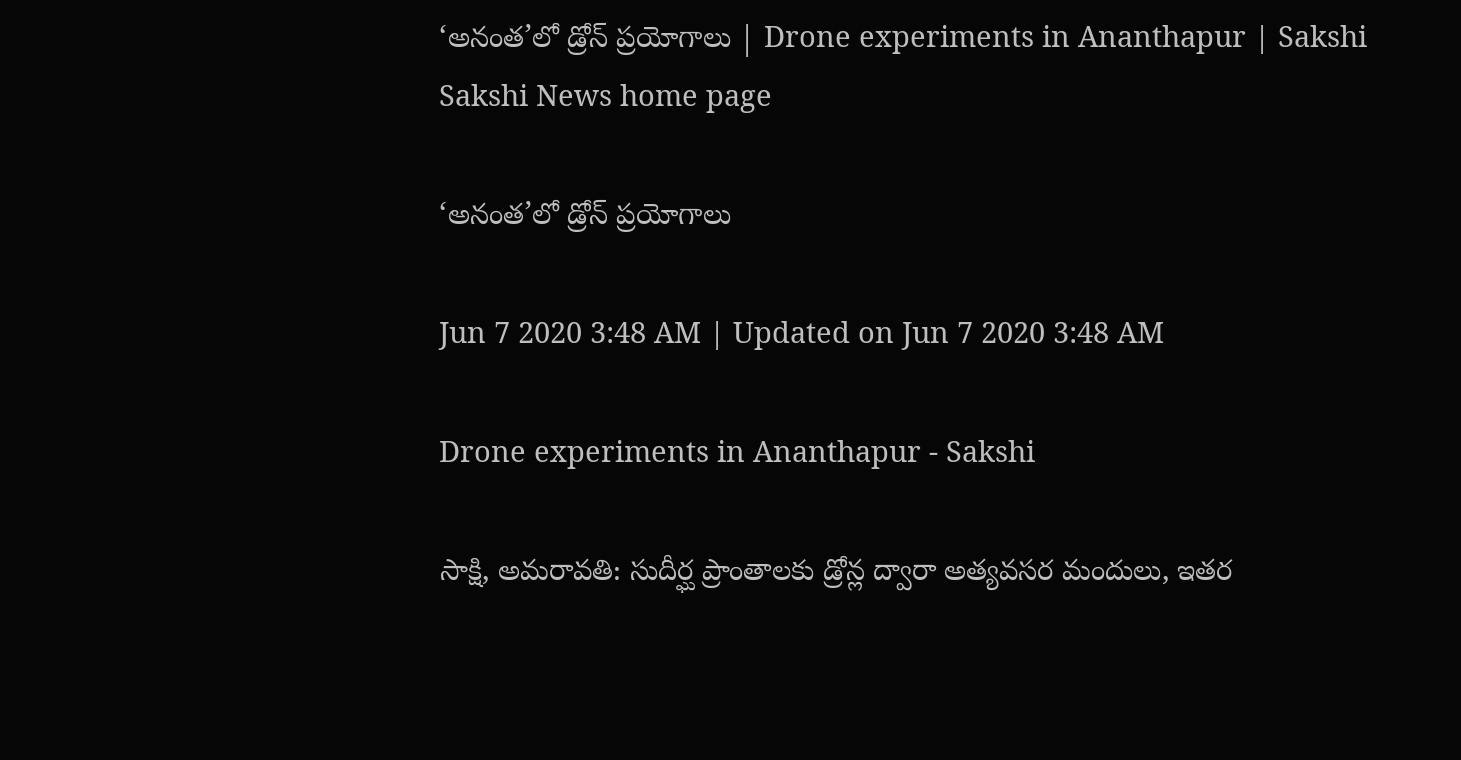‘అనంత’లో డ్రోన్‌ ప్రయోగాలు | Drone experiments in Ananthapur | Sakshi
Sakshi News home page

‘అనంత’లో డ్రోన్‌ ప్రయోగాలు

Jun 7 2020 3:48 AM | Updated on Jun 7 2020 3:48 AM

Drone experiments in Ananthapur - Sakshi

సాక్షి, అమరావతి: సుదీర్ఘ ప్రాంతాలకు డ్రోన్ల ద్వారా అత్యవసర మందులు, ఇతర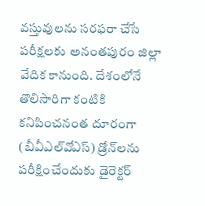వస్తువులను సరఫరా చేసే పరీక్షలకు అనంతపురం జిల్లా వేదిక కానుంది. దేశంలోనే తొలిసారిగా కంటికి కనిపించనంత దూరంగా (బీవీఎల్‌వోఎస్‌) డ్రోన్‌లను పరీక్షించేందుకు డైరెక్టర్‌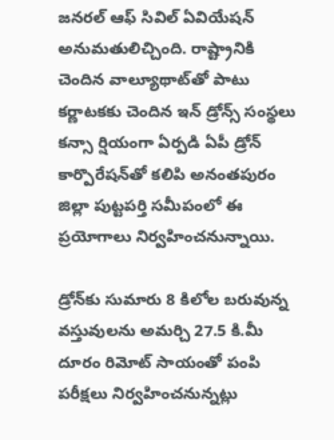జనరల్‌ ఆఫ్‌ సివిల్‌ ఏవియేషన్‌ అనుమతులిచ్చింది. రాష్ట్రానికి చెందిన వాల్యూథాట్‌తో పాటు కర్ణాటకకు చెందిన ఇన్‌ డ్రోన్స్‌ సంస్థలు కన్సా ర్షియంగా ఏర్పడి ఏపీ డ్రోన్‌ కార్పొరేషన్‌తో కలిపి అనంతపురం జిల్లా పుట్టపర్తి సమీపంలో ఈ ప్రయోగాలు నిర్వహించనున్నాయి.

డ్రోన్‌కు సుమారు 8 కిలోల బరువున్న వస్తువులను అమర్చి 27.5 కి.మీ దూరం రిమోట్‌ సాయంతో పంపి పరీక్షలు నిర్వహించనున్నట్లు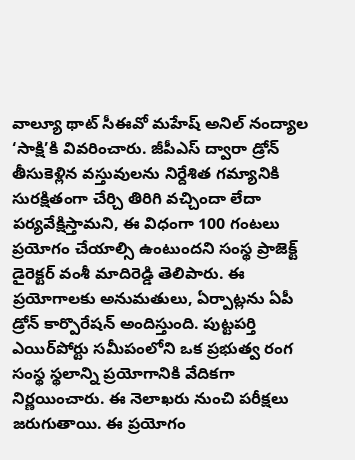వాల్యూ థాట్‌ సీఈవో మహేష్‌ అనిల్‌ నంద్యాల ‘సాక్షి’కి వివరించారు. జీపీఎస్‌ ద్వారా డ్రోన్‌ తీసుకెళ్లిన వస్తువులను నిర్దేశిత గమ్యానికి సురక్షితంగా చేర్చి తిరిగి వచ్చిందా లేదా పర్యవేక్షిస్తామని, ఈ విధంగా 100 గంటలు ప్రయోగం చేయాల్సి ఉంటుందని సంస్థ ప్రాజెక్ట్‌ డైరెక్టర్‌ వంశీ మాదిరెడ్డి తెలిపారు. ఈ ప్రయోగాలకు అనుమతులు, ఏర్పాట్లను ఏపీ డ్రోన్‌ కార్పొరేషన్‌ అందిస్తుంది. పుట్టపర్తి ఎయిర్‌పోర్టు సమీపంలోని ఒక ప్రభుత్వ రంగ సంస్థ స్థలాన్ని ప్రయోగానికి వేదికగా నిర్ణయించారు. ఈ నెలాఖరు నుంచి పరీక్షలు జరుగుతాయి. ఈ ప్రయోగం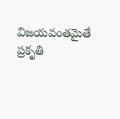విజయవంతమైతే ప్రకృతి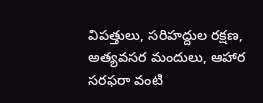విపత్తులు, సరిహద్దుల రక్షణ, అత్యవసర మందులు, ఆహార సరఫరా వంటి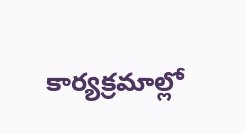కార్యక్రమాల్లో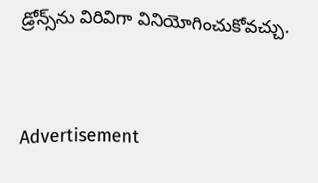డ్రోన్స్‌ను విరివిగా వినియోగించుకోవచ్చు.


Advertisement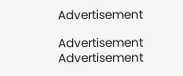Advertisement

Advertisement
Advertisement